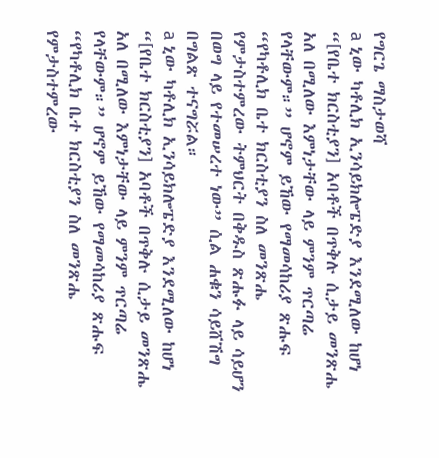የግርጌ ማስታወሻ
a ኒው ካቶሊክ ኢንሳይክሎፔድያ እንደሚለው ከሆነ “[የቤተ ክርስቲያን] አባቶች በጥቅሉ ሲታይ መንጽሔ አለ በሚለው እምነታቸው ላይ ምንም ጥርጣሬ የላቸውም።” ሆኖም ይኸው የማመሳከሪያ ጽሑፍ “የካቶሊክ ቤተ ክርስቲያን ስለ መንጽሔ የምታስተምረው ትምህርት በቅዱስ ጽሑፉ ላይ ሳይሆን በወግ ላይ የተመሠረተ ነው” ሲል ሐቁን ሳይሸሽግ በግልጽ ተናግሯል።
a ኒው ካቶሊክ ኢንሳይክሎፔድያ እንደሚለው ከሆነ “[የቤተ ክርስቲያን] አባቶች በጥቅሉ ሲታይ መንጽሔ አለ በሚለው እምነታቸው ላይ ምንም ጥርጣሬ የላቸውም።” ሆኖም ይኸው የማመሳከሪያ ጽሑፍ “የካቶሊክ ቤተ ክርስቲያን ስለ መንጽሔ የምታስተምረው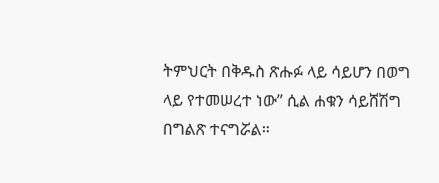ትምህርት በቅዱስ ጽሑፉ ላይ ሳይሆን በወግ ላይ የተመሠረተ ነው” ሲል ሐቁን ሳይሸሽግ በግልጽ ተናግሯል።